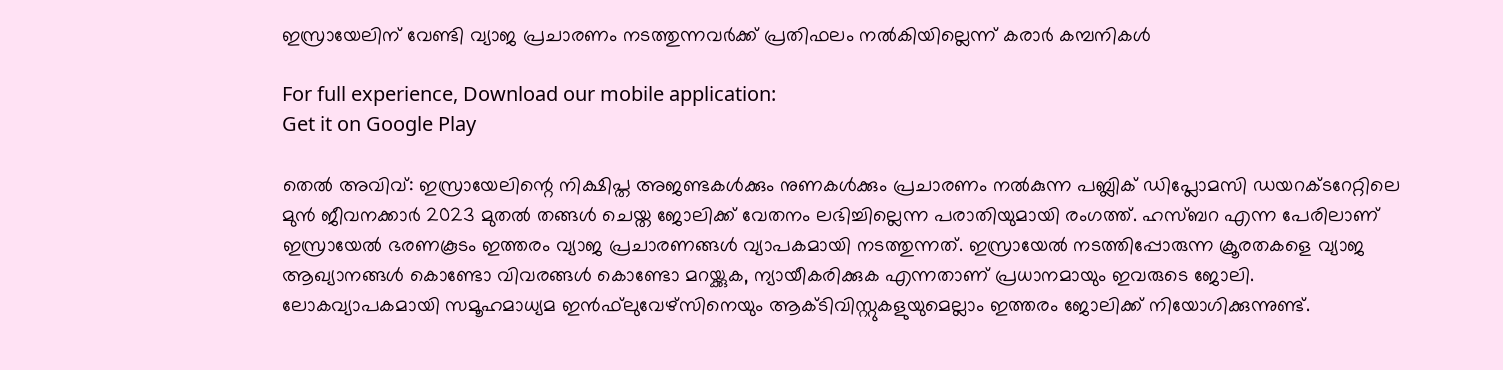ഇസ്രായേലിന് വേണ്ടി വ്യാജ പ്രചാരണം നടത്തുന്നവര്‍ക്ക് പ്രതിഫലം നല്‍കിയില്ലെന്ന് കരാര്‍ കമ്പനികള്‍

For full experience, Download our mobile application:
Get it on Google Play

തെല്‍ അവിവ്: ഇസ്രായേലിന്റെ നിക്ഷിപ്ത അജണ്ടകള്‍ക്കും നുണകള്‍ക്കും പ്രചാരണം നല്‍കുന്ന പബ്ലിക് ഡിപ്ലോമസി ഡയറക്ടറേറ്റിലെ മുന്‍ ജീവനക്കാര്‍ 2023 മുതല്‍ തങ്ങള്‍ ചെയ്ത ജോലിക്ക് വേതനം ലഭിച്ചില്ലെന്ന പരാതിയുമായി രംഗത്ത്. ഹസ്ബറ എന്ന പേരിലാണ് ഇസ്രായേല്‍ ഭരണകൂടം ഇത്തരം വ്യാജ പ്രചാരണങ്ങള്‍ വ്യാപകമായി നടത്തുന്നത്. ഇസ്രായേല്‍ നടത്തിപ്പോരുന്ന ക്രൂരതകളെ വ്യാജ ആഖ്യാനങ്ങള്‍ കൊണ്ടോ വിവരങ്ങള്‍ കൊണ്ടോ മറയ്ക്കുക, ന്യായീകരിക്കുക എന്നതാണ് പ്രധാനമായും ഇവരുടെ ജോലി. ലോകവ്യാപകമായി സമൂഹമാധ്യമ ഇന്‍ഫ്‌ലുവേഴ്‌സിനെയും ആക്ടിവിസ്റ്റുകളുയുമെല്ലാം ഇത്തരം ജോലിക്ക് നിയോഗിക്കുന്നുണ്ട്.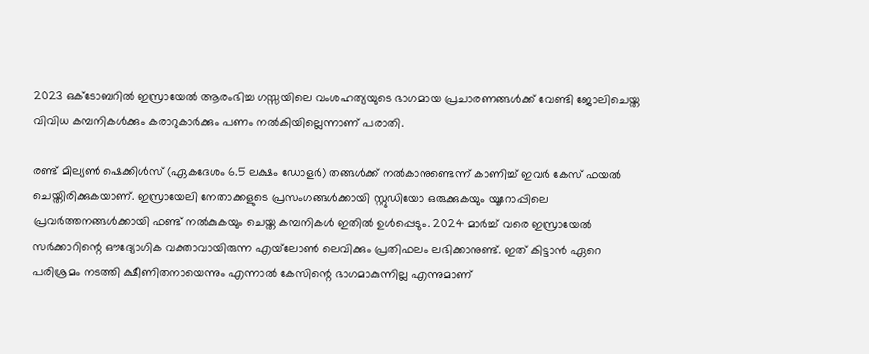2023 ഒക്ടോബറില്‍ ഇസ്രായേല്‍ ആരംഭിച്ച ഗസ്സയിലെ വംശഹത്യയുടെ ഭാഗമായ പ്രചാരണങ്ങള്‍ക്ക് വേണ്ടി ജോലിചെയ്ത വിവിധ കമ്പനികള്‍ക്കും കരാറുകാര്‍ക്കും പണം നല്‍കിയില്ലെന്നാണ് പരാതി.

രണ്ട് മില്യണ്‍ ഷെക്കിള്‍സ് (ഏകദേശം 6.5 ലക്ഷം ഡോളര്‍) തങ്ങള്‍ക്ക് നല്‍കാനുണ്ടെന്ന് കാണിച്ച് ഇവര്‍ കേസ് ഫയല്‍ ചെയ്തിരിക്കുകയാണ്. ഇസ്രായേലി നേതാക്കളുടെ പ്രസംഗങ്ങള്‍ക്കായി സ്റ്റുഡിയോ ഒരുക്കുകയും യൂറോപ്പിലെ പ്രവര്‍ത്തനങ്ങള്‍ക്കായി ഫണ്ട് നല്‍കുകയും ചെയ്ത കമ്പനികള്‍ ഇതില്‍ ഉള്‍പ്പെടും. 2024 മാര്‍ച്ച് വരെ ഇസ്രായേല്‍ സര്‍ക്കാറിന്റെ ഔദ്യോഗിക വക്താവായിരുന്ന എയ്‌ലോണ്‍ ലെവിക്കും പ്രതിഫലം ലഭിക്കാനുണ്ട്. ഇത് കിട്ടാന്‍ ഏറെ പരിശ്രമം നടത്തി ക്ഷീണിതനായെന്നും എന്നാല്‍ കേസിന്റെ ഭാഗമാകുന്നില്ല എന്നുമാണ്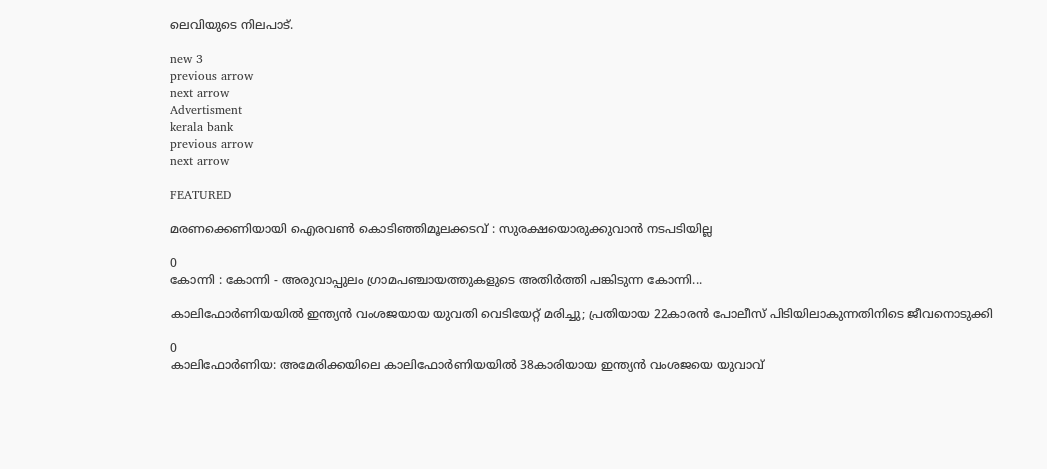ലെവിയുടെ നിലപാട്.

new 3
previous arrow
next arrow
Advertisment
kerala bank
previous arrow
next arrow

FEATURED

മരണക്കെണിയായി ഐരവണ്‍ കൊടിഞ്ഞിമൂലക്കടവ് : സുരക്ഷയൊരുക്കുവാന്‍ നടപടിയില്ല

0
കോന്നി : കോന്നി - അരുവാപ്പുലം ഗ്രാമപഞ്ചായത്തുകളുടെ അതിര്‍ത്തി പങ്കിടുന്ന കോന്നി...

കാലിഫോർണിയയിൽ ഇന്ത്യൻ വംശജയായ യുവതി വെടിയേറ്റ് മരിച്ചു; പ്രതിയായ 22കാരൻ പോലീസ് പിടിയിലാകുന്നതിനിടെ ജീവനൊടുക്കി

0
കാലിഫോർണിയ: അമേരിക്കയിലെ കാലിഫോർണിയയിൽ 38കാരിയായ ഇന്ത്യൻ വംശജയെ യുവാവ്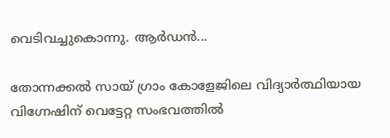വെടിവച്ചുകൊന്നു. ആർഡൻ...

തോന്നക്കൽ സായ് ഗ്രാം കോളേജിലെ വിദ്യാർത്ഥിയായ വിഗ്നേഷിന് വെട്ടേറ്റ സംഭവത്തിൽ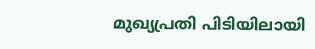മുഖ്യപ്രതി പിടിയിലായി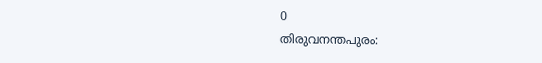0
തിരുവനന്തപുരം: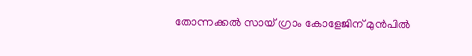തോന്നക്കൽ സായ് ഗ്രാം കോളേജിന് മുൻപിൽ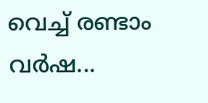വെച്ച് രണ്ടാം വർഷ...